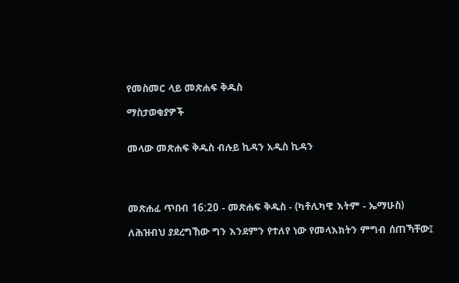የመስመር ላይ መጽሐፍ ቅዱስ

ማስታወቂያዎች


መላው መጽሐፍ ቅዱስ ብሉይ ኪዳን አዲስ ኪዳን




መጽሐፈ ጥበብ 16:20 - መጽሐፍ ቅዱስ - (ካቶሊካዊ እትም - ኤማሁስ)

ለሕዝብህ ያደረግኸው ግን እንደምን የተለየ ነው የመላእክትን ምግብ ሰጠኻቸው፤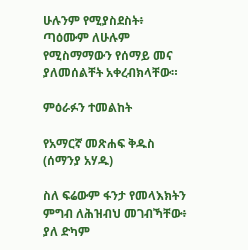ሁሉንም የሚያስደስት፥ ጣዕሙም ለሁሉም የሚስማማውን የሰማይ መና ያለመሰልቸት አቀረብክላቸው።

ምዕራፉን ተመልከት

የአማርኛ መጽሐፍ ቅዱስ (ሰማንያ አሃዱ)

ስለ ፍሬውም ፋንታ የመላእክትን ምግብ ለሕዝብህ መገብኻቸው፥ ያለ ድካም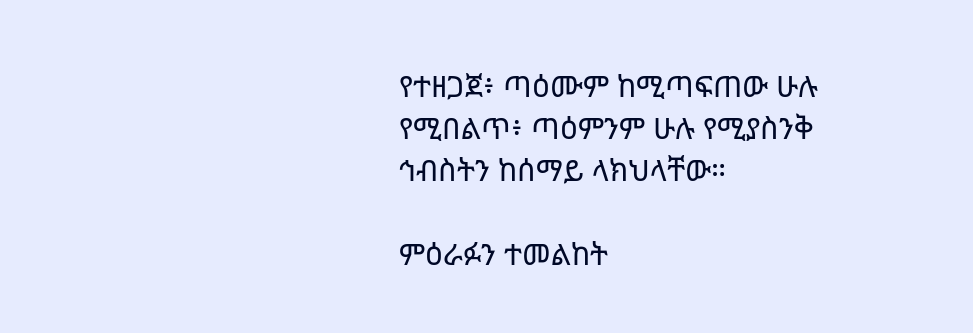የተዘጋጀ፥ ጣዕሙም ከሚጣፍጠው ሁሉ የሚበልጥ፥ ጣዕምንም ሁሉ የሚያስንቅ ኅብስትን ከሰማይ ላክህላቸው።

ምዕራፉን ተመልከት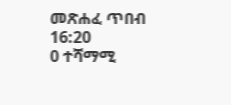መጽሐፈ ጥበብ 16:20
0 ተሻማሚ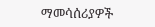ማመሳሰሪያዎች